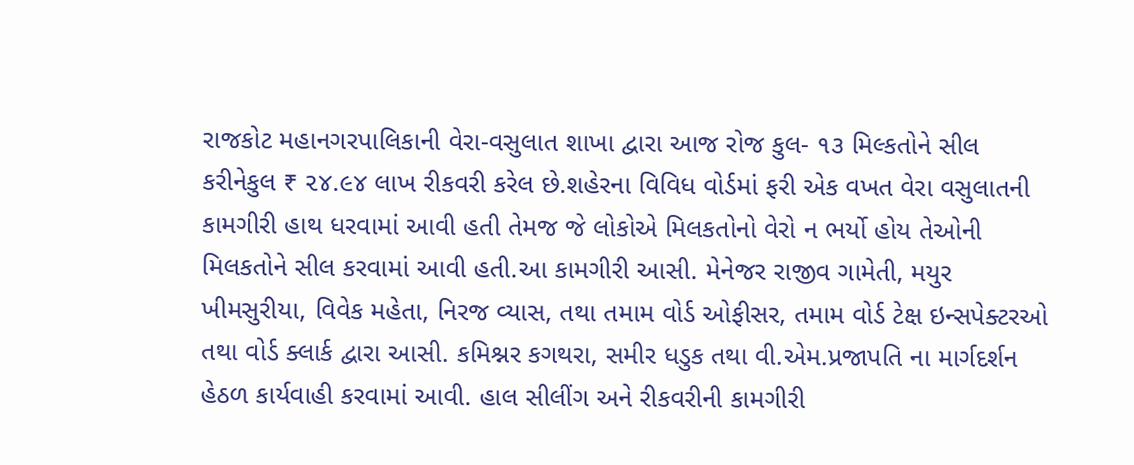રાજકોટ મહાનગરપાલિકાની વેરા-વસુલાત શાખા દ્વારા આજ રોજ કુલ- ૧૩ મિલ્કતોને સીલ કરીનેકુલ ₹ ૨૪.૯૪ લાખ રીકવરી કરેલ છે.શહેરના વિવિધ વોર્ડમાં ફરી એક વખત વેરા વસુલાતની કામગીરી હાથ ધરવામાં આવી હતી તેમજ જે લોકોએ મિલકતોનો વેરો ન ભર્યો હોય તેઓની મિલકતોને સીલ કરવામાં આવી હતી.આ કામગીરી આસી. મેનેજર રાજીવ ગામેતી, મયુર ખીમસુરીયા, વિવેક મહેતા, નિરજ વ્યાસ, તથા તમામ વોર્ડ ઓફીસર, તમામ વોર્ડ ટેક્ષ ઇન્સપેક્ટરઓ તથા વોર્ડ ક્લાર્ક દ્વારા આસી. કમિશ્નર કગથરા, સમીર ધડુક તથા વી.એમ.પ્રજાપતિ ના માર્ગદર્શન હેઠળ કાર્યવાહી કરવામાં આવી. હાલ સીલીંગ અને રીકવરીની કામગીરી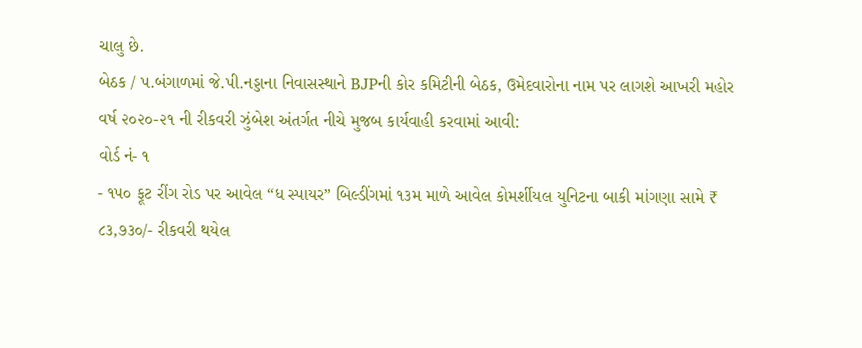ચાલુ છે.
બેઠક / પ.બંગાળમાં જે.પી.નડ્ડાના નિવાસસ્થાને BJPની કોર કમિટીની બેઠક, ઉમેદવારોના નામ પર લાગશે આખરી મહોર
વર્ષ ૨૦૨૦-૨૧ ની રીકવરી ઝુંબેશ અંતર્ગત નીચે મુજબ કાર્યવાહી કરવામાં આવી:
વોર્ડ નં- ૧
- ૧૫૦ ફૂટ રીંગ રોડ પર આવેલ “ધ સ્પાયર” બિલ્ડીંગમાં ૧૩મ માળે આવેલ કોમર્શીયલ યુનિટના બાકી માંગણા સામે ₹ ૮૩,૭૩૦/- રીકવરી થયેલ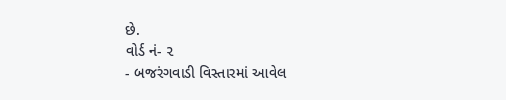છે.
વોર્ડ નં- ૨
- બજરંગવાડી વિસ્તારમાં આવેલ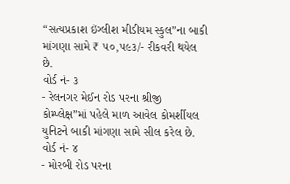“સત્યપ્રકાશ ઇંગ્લીશ મીડીયમ સ્કુલ”ના બાકી માંગણા સામે ₹ ૫૦,૫૯૩/- રીકવરી થયેલ છે.
વોર્ડ નં- ૩
- રેલનગર મેઈન રોડ પરના શ્રીજી કોમ્પ્લેક્ષ”માં પહેલે માળ આવેલ કોમર્શીયલ યુનિટને બાકી માંગણા સામે સીલ કરેલ છે.
વોર્ડ નં- ૪
- મોરબી રોડ પરના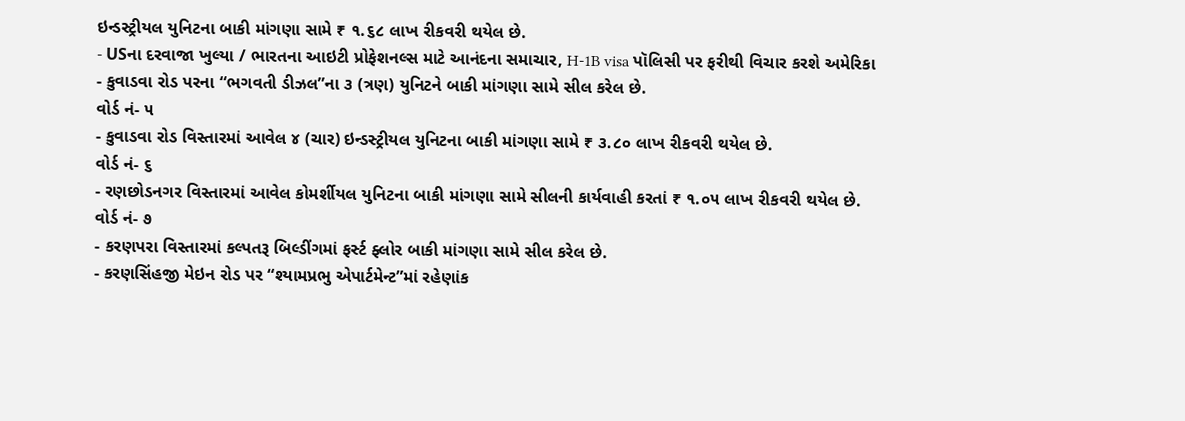ઇન્ડસ્ટ્રીયલ યુનિટના બાકી માંગણા સામે ₹ ૧.૬૮ લાખ રીકવરી થયેલ છે.
- USના દરવાજા ખુલ્યા / ભારતના આઇટી પ્રોફેશનલ્સ માટે આનંદના સમાચાર, H-1B visa પૉલિસી પર ફરીથી વિચાર કરશે અમેરિકા
- કુવાડવા રોડ પરના “ભગવતી ડીઝલ”ના ૩ (ત્રણ) યુનિટને બાકી માંગણા સામે સીલ કરેલ છે.
વોર્ડ નં- ૫
- કુવાડવા રોડ વિસ્તારમાં આવેલ ૪ (ચાર) ઇન્ડસ્ટ્રીયલ યુનિટના બાકી માંગણા સામે ₹ ૩.૮૦ લાખ રીકવરી થયેલ છે.
વોર્ડ નં- ૬
- રણછોડનગર વિસ્તારમાં આવેલ કોમર્શીયલ યુનિટના બાકી માંગણા સામે સીલની કાર્યવાહી કરતાં ₹ ૧.૦૫ લાખ રીકવરી થયેલ છે.
વોર્ડ નં- ૭
- કરણપરા વિસ્તારમાં કલ્પતરૂ બિલ્ડીંગમાં ફર્સ્ટ ફ્લોર બાકી માંગણા સામે સીલ કરેલ છે.
- કરણસિંહજી મેઇન રોડ પર “શ્યામપ્રભુ એપાર્ટમેન્ટ”માં રહેણાંક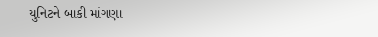યુનિટને બાકી માંગણા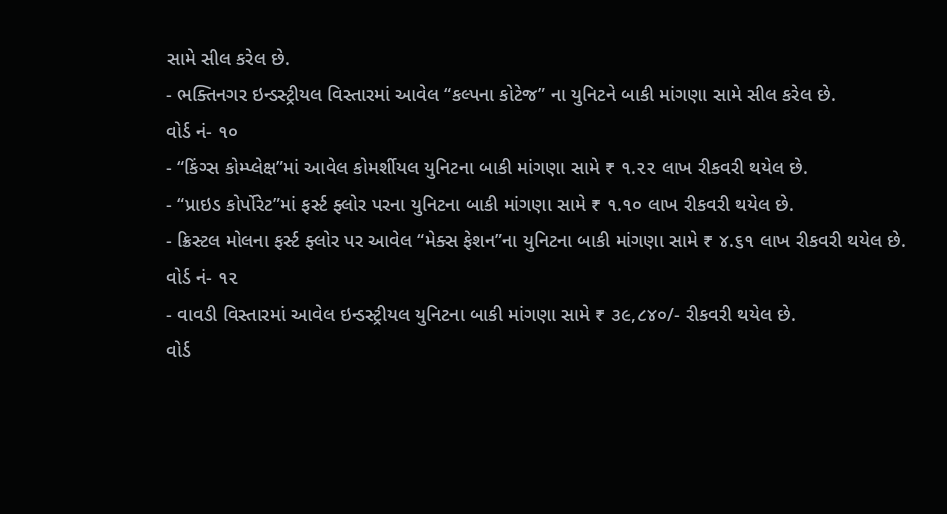સામે સીલ કરેલ છે.
- ભક્તિનગર ઇન્ડસ્ટ્રીયલ વિસ્તારમાં આવેલ “કલ્પના કોટેજ” ના યુનિટને બાકી માંગણા સામે સીલ કરેલ છે.
વોર્ડ નં- ૧૦
- “કિંગ્સ કોમ્પ્લેક્ષ”માં આવેલ કોમર્શીયલ યુનિટના બાકી માંગણા સામે ₹ ૧.૨૨ લાખ રીકવરી થયેલ છે.
- “પ્રાઇડ કોર્પોરેટ”માં ફર્સ્ટ ફ્લોર પરના યુનિટના બાકી માંગણા સામે ₹ ૧.૧૦ લાખ રીકવરી થયેલ છે.
- ક્રિસ્ટલ મોલના ફર્સ્ટ ફ્લોર પર આવેલ “મેક્સ ફેશન”ના યુનિટના બાકી માંગણા સામે ₹ ૪.૬૧ લાખ રીકવરી થયેલ છે.
વોર્ડ નં- ૧૨
- વાવડી વિસ્તારમાં આવેલ ઇન્ડસ્ટ્રીયલ યુનિટના બાકી માંગણા સામે ₹ ૩૯,૮૪૦/- રીકવરી થયેલ છે.
વોર્ડ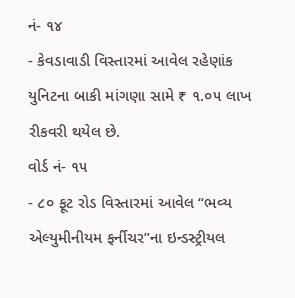નં- ૧૪
- કેવડાવાડી વિસ્તારમાં આવેલ રહેણાંક યુનિટના બાકી માંગણા સામે ₹ ૧.૦૫ લાખ રીકવરી થયેલ છે.
વોર્ડ નં- ૧૫
- ૮૦ ફૂટ રોડ વિસ્તારમાં આવેલ “ભવ્ય એલ્યુમીનીયમ ફર્નીચર”ના ઇન્ડસ્ટ્રીયલ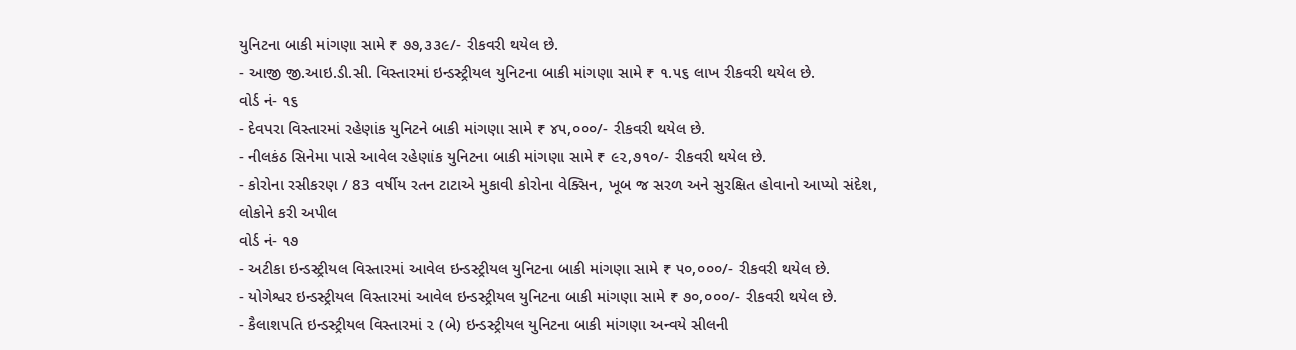યુનિટના બાકી માંગણા સામે ₹ ૭૭,૩૩૯/- રીકવરી થયેલ છે.
- આજી જી.આઇ.ડી.સી. વિસ્તારમાં ઇન્ડસ્ટ્રીયલ યુનિટના બાકી માંગણા સામે ₹ ૧.૫૬ લાખ રીકવરી થયેલ છે.
વોર્ડ નં- ૧૬
- દેવપરા વિસ્તારમાં રહેણાંક યુનિટને બાકી માંગણા સામે ₹ ૪૫,૦૦૦/- રીકવરી થયેલ છે.
- નીલકંઠ સિનેમા પાસે આવેલ રહેણાંક યુનિટના બાકી માંગણા સામે ₹ ૯૨,૭૧૦/- રીકવરી થયેલ છે.
- કોરોના રસીકરણ / 83 વર્ષીય રતન ટાટાએ મુકાવી કોરોના વેક્સિન, ખૂબ જ સરળ અને સુરક્ષિત હોવાનો આપ્યો સંદેશ, લોકોને કરી અપીલ
વોર્ડ નં- ૧૭
- અટીકા ઇન્ડસ્ટ્રીયલ વિસ્તારમાં આવેલ ઇન્ડસ્ટ્રીયલ યુનિટના બાકી માંગણા સામે ₹ ૫૦,૦૦૦/- રીકવરી થયેલ છે.
- યોગેશ્વર ઇન્ડસ્ટ્રીયલ વિસ્તારમાં આવેલ ઇન્ડસ્ટ્રીયલ યુનિટના બાકી માંગણા સામે ₹ ૭૦,૦૦૦/- રીકવરી થયેલ છે.
- કૈલાશપતિ ઇન્ડસ્ટ્રીયલ વિસ્તારમાં ૨ (બે) ઇન્ડસ્ટ્રીયલ યુનિટના બાકી માંગણા અન્વયે સીલની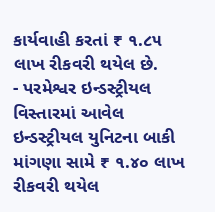કાર્યવાહી કરતાં ₹ ૧.૮૫ લાખ રીકવરી થયેલ છે.
- પરમેશ્વર ઇન્ડસ્ટ્રીયલ વિસ્તારમાં આવેલ ઇન્ડસ્ટ્રીયલ યુનિટના બાકી માંગણા સામે ₹ ૧.૪૦ લાખ રીકવરી થયેલ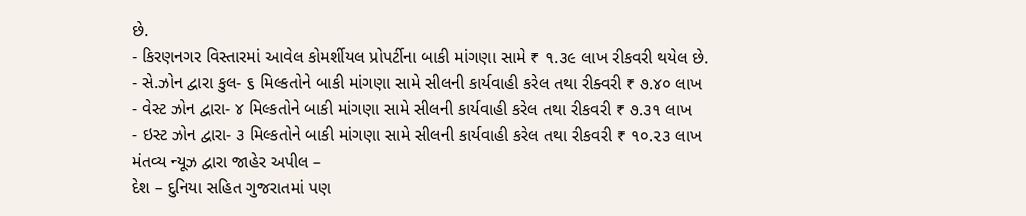છે.
- કિરણનગર વિસ્તારમાં આવેલ કોમર્શીયલ પ્રોપર્ટીના બાકી માંગણા સામે ₹ ૧.૩૯ લાખ રીકવરી થયેલ છે.
- સે.ઝોન દ્વારા કુલ- ૬ મિલ્કતોને બાકી માંગણા સામે સીલની કાર્યવાહી કરેલ તથા રીક્વરી ₹ ૭.૪૦ લાખ
- વેસ્ટ ઝોન દ્વારા- ૪ મિલ્કતોને બાકી માંગણા સામે સીલની કાર્યવાહી કરેલ તથા રીકવરી ₹ ૭.૩૧ લાખ
- ઇસ્ટ ઝોન દ્વારા- ૩ મિલ્કતોને બાકી માંગણા સામે સીલની કાર્યવાહી કરેલ તથા રીકવરી ₹ ૧૦.૨૩ લાખ
મંતવ્ય ન્યૂઝ દ્વારા જાહેર અપીલ –
દેશ – દુનિયા સહિત ગુજરાતમાં પણ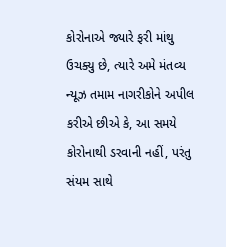કોરોનાએ જ્યારે ફરી માંથુ ઉચક્યુ છે, ત્યારે અમે મંતવ્ય ન્યૂઝ તમામ નાગરીકોને અપીલ કરીએ છીએ કે, આ સમયે કોરોનાથી ડરવાની નહીં, પરંતુ સંયમ સાથે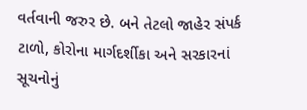વર્તવાની જરુર છે. બને તેટલો જાહેર સંપર્ક ટાળો, કોરોના માર્ગદર્શીકા અને સરકારનાં સૂચનોનું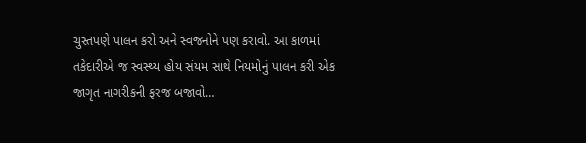ચુસ્તપણે પાલન કરો અને સ્વજનોને પણ કરાવો. આ કાળમાં તકેદારીએ જ સ્વસ્થ્ય હોય સંયમ સાથે નિયમોનું પાલન કરી એક જાગૃત નાગરીકની ફરજ બજાવો…